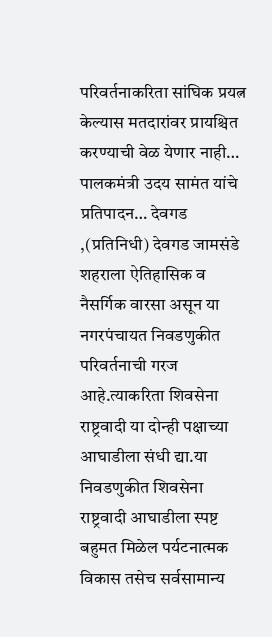परिवर्तनाकरिता सांघिक प्रयत्न केल्यास मतदारांवर प्रायश्चित करण्याची वेळ येणार नाही…
पालकमंत्री उदय सामंत यांचे प्रतिपादन… देवगड ,(प्रतिनिधी) देवगड जामसंडे शहराला ऐतिहासिक व नैसर्गिक वारसा असून या नगरपंचायत निवडणुकीत परिवर्तनाची गरज आहे.त्याकरिता शिवसेना राष्ट्रवादी या दोन्ही पक्षाच्या आघाडीला संधी द्या.या निवडणुकीत शिवसेना राष्ट्रवादी आघाडीला स्पष्ट बहुमत मिळेल पर्यटनात्मक विकास तसेच सर्वसामान्य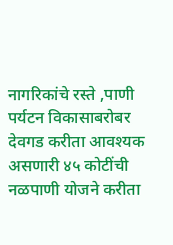नागरिकांचे रस्ते ,पाणी पर्यटन विकासाबरोबर देवगड करीता आवश्यक असणारी ४५ कोटींची नळपाणी योजने करीता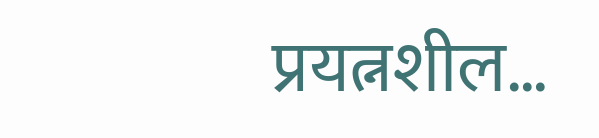प्रयत्नशील…